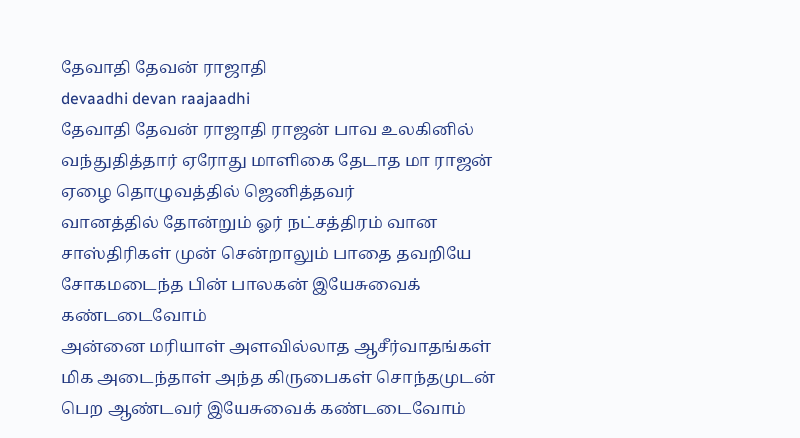தேவாதி தேவன் ராஜாதி
devaadhi devan raajaadhi
தேவாதி தேவன் ராஜாதி ராஜன் பாவ உலகினில் வந்துதித்தார் ஏரோது மாளிகை தேடாத மா ராஜன் ஏழை தொழுவத்தில் ஜெனித்தவர்
வானத்தில் தோன்றும் ஓர் நட்சத்திரம் வான சாஸ்திரிகள் முன் சென்றாலும் பாதை தவறியே சோகமடைந்த பின் பாலகன் இயேசுவைக் கண்டடைவோம்
அன்னை மரியாள் அளவில்லாத ஆசீர்வாதங்கள் மிக அடைந்தாள் அந்த கிருபைகள் சொந்தமுடன் பெற ஆண்டவர் இயேசுவைக் கண்டடைவோம்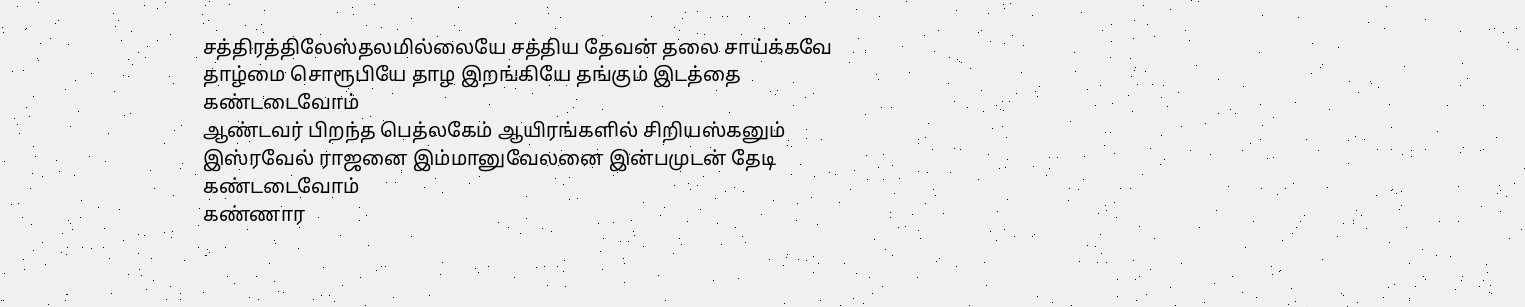சத்திரத்திலேஸ்தலமில்லையே சத்திய தேவன் தலை சாய்க்கவே தாழ்மை சொரூபியே தாழ இறங்கியே தங்கும் இடத்தை கண்டடைவோம்
ஆண்டவர் பிறந்த பெத்லகேம் ஆயிரங்களில் சிறியஸ்கனும் இஸ்ரவேல் ராஜனை இம்மானுவேலனை இன்பமுடன் தேடி கண்டடைவோம்
கண்ணார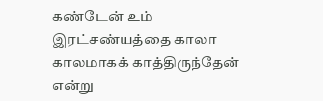கண்டேன் உம் இரட்சண்யத்தை காலா காலமாகக் காத்திருந்தேன் என்று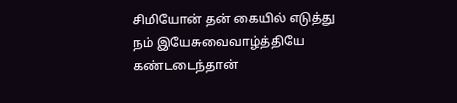சிமியோன் தன் கையில் எடுத்து நம் இயேசுவைவாழ்த்தியே கண்டடைந்தான்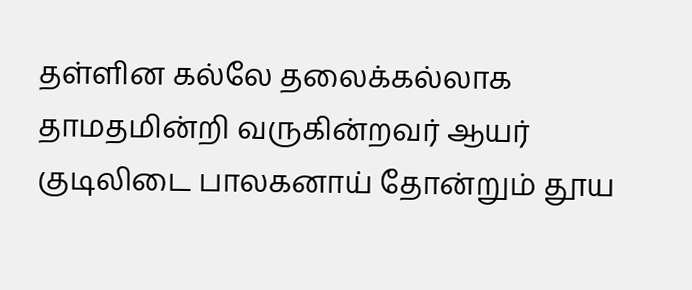தள்ளின கல்லே தலைக்கல்லாக தாமதமின்றி வருகின்றவர் ஆயர் குடிலிடை பாலகனாய் தோன்றும் தூய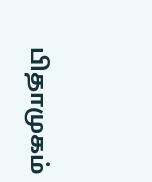பிதாமுகம்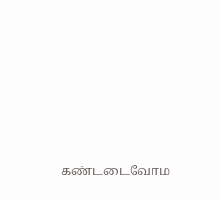கண்டடைவோம